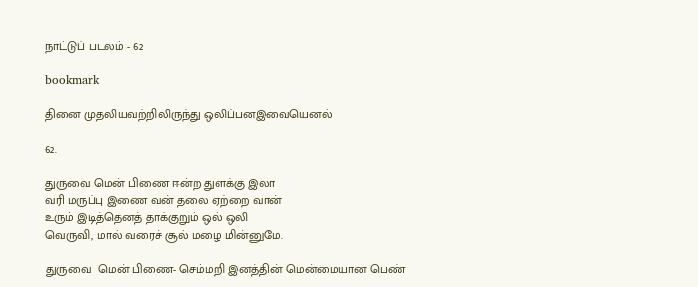நாட்டுப் படலம் - 62

bookmark

தினை முதலியவற்றிலிருந்து ஒலிப்பனஇவையெனல்

62.

துருவை மென் பிணை ஈன்ற துளக்கு இலா
வரி மருப்பு இணை வன் தலை ஏற்றை வான்
உரும் இடித்தெனத் தாக்குறும் ஒல் ஒலி
வெருவி, மால் வரைச் சூல் மழை மின்னுமே.

துருவை  மென் பிணை- செம்மறி இனத்தின் மென்மையான பெண்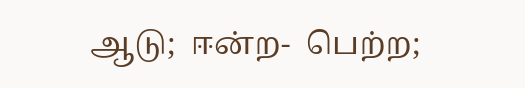ஆடு;  ஈன்ற-  பெற்ற;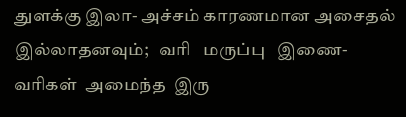துளக்கு இலா- அச்சம் காரணமான அசைதல்
இல்லாதனவும்;   வரி   மருப்பு   இணை-  வரிகள்  அமைந்த  இரு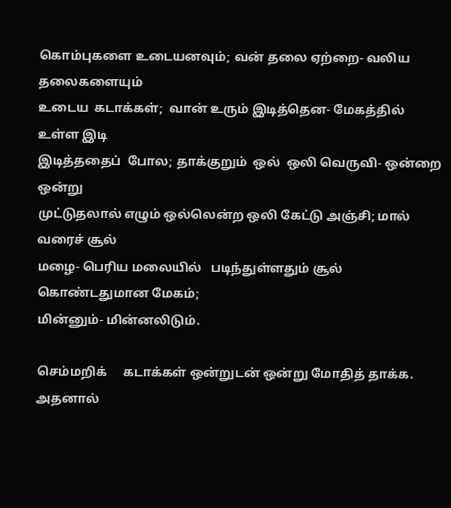கொம்புகளை உடையனவும்; வன் தலை ஏற்றை- வலிய தலைகளையும்
உடைய  கடாக்கள்;  வான் உரும் இடித்தென- மேகத்தில் உள்ள இடி
இடித்ததைப்  போல; தாக்குறும்  ஒல்  ஒலி வெருவி- ஒன்றை ஒன்று
முட்டுதலால் எழும் ஒல்லென்ற ஒலி கேட்டு அஞ்சி; மால் வரைச் சூல்
மழை- பெரிய மலையில்   படிந்துள்ளதும் சூல் கொண்டதுமான மேகம்;
மின்னும்- மின்னலிடும்.

செம்மறிக்     கடாக்கள் ஒன்றுடன் ஒன்று மோதித் தாக்க. அதனால்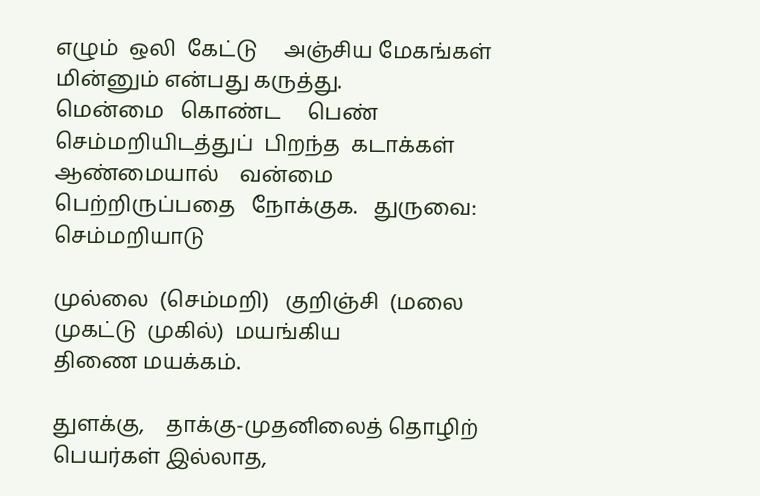எழும்  ஒலி  கேட்டு     அஞ்சிய மேகங்கள் மின்னும் என்பது கருத்து.
மென்மை   கொண்ட     பெண்  செம்மறியிடத்துப்  பிறந்த  கடாக்கள்
ஆண்மையால்    வன்மை     பெற்றிருப்பதை   நோக்குக.   துருவை:
செம்மறியாடு

முல்லை  (செம்மறி)   குறிஞ்சி  (மலை  முகட்டு  முகில்)  மயங்கிய
திணை மயக்கம்.

துளக்கு,    தாக்கு-முதனிலைத் தொழிற் பெயர்கள் இல்லாத,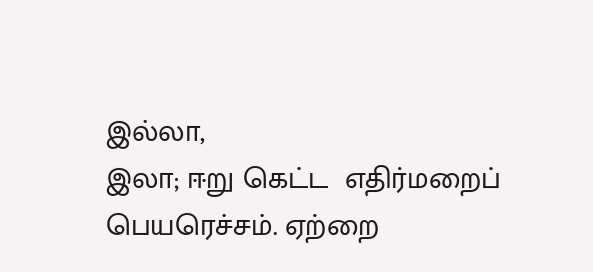இல்லா,
இலா; ஈறு கெட்ட  எதிர்மறைப் பெயரெச்சம். ஏற்றை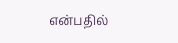என்பதில்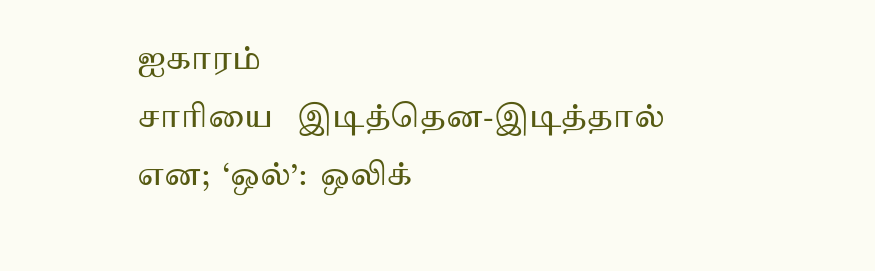ஐகாரம்
சாரியை   இடித்தென-இடித்தால்    என;  ‘ஒல்’:  ஒலிக்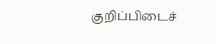குறிப்பிடைச்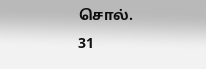சொல்.                                                   31